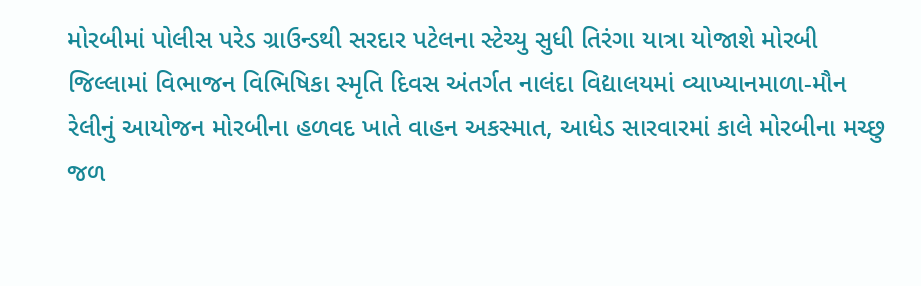મોરબીમાં પોલીસ પરેડ ગ્રાઉન્ડથી સરદાર પટેલના સ્ટેચ્યુ સુધી તિરંગા યાત્રા યોજાશે મોરબી જિલ્લામાં વિભાજન વિભિષિકા સ્મૃતિ દિવસ અંતર્ગત નાલંદા વિદ્યાલયમાં વ્યાખ્યાનમાળા-મૌન રેલીનું આયોજન મોરબીના હળવદ ખાતે વાહન અકસ્માત, આધેડ સારવારમાં કાલે મોરબીના મચ્છુ જળ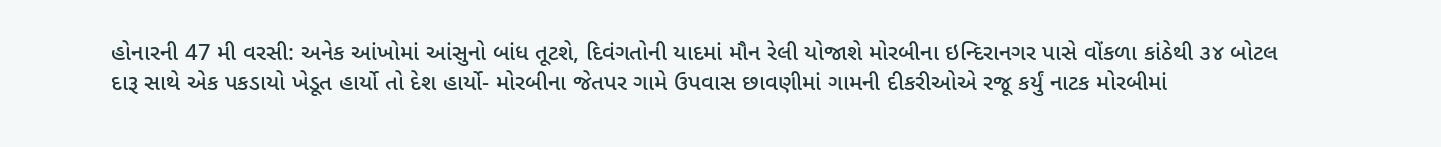હોનારની 47 મી વરસી: અનેક આંખોમાં આંસુનો બાંધ તૂટશે, દિવંગતોની યાદમાં મૌન રેલી યોજાશે મોરબીના ઇન્દિરાનગર પાસે વોંકળા કાંઠેથી ૩૪ બોટલ દારૂ સાથે એક પકડાયો ખેડૂત હાર્યો તો દેશ હાર્યો- મોરબીના જેતપર ગામે ઉપવાસ છાવણીમાં ગામની દીકરીઓએ રજૂ કર્યું નાટક મોરબીમાં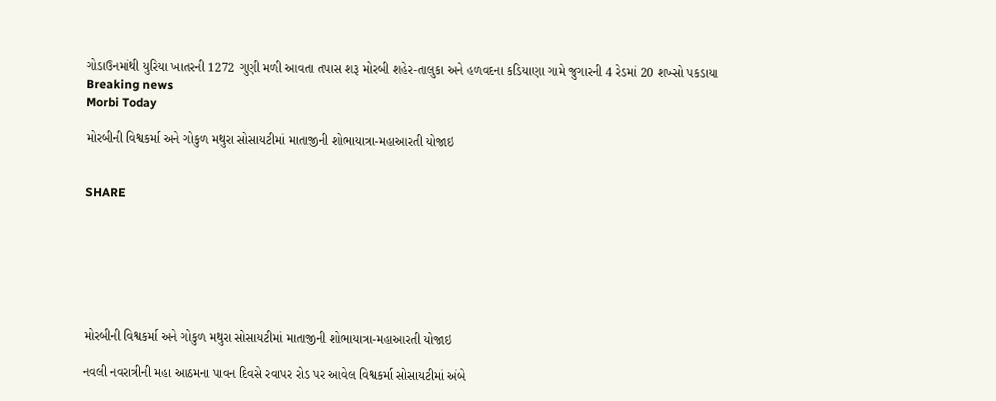ગોડાઉનમાંથી યુરિયા ખાતરની 1272 ગુણી મળી આવતા તપાસ શરૂ મોરબી શહેર-તાલુકા અને હળવદના કડિયાણા ગામે જુગારની 4 રેડમાં 20 શખ્સો પકડાયા
Breaking news
Morbi Today

મોરબીની વિશ્વકર્મા અને ગોકુળ મથુરા સોસાયટીમાં માતાજીની શોભાયાત્રા-મહાઆરતી યોજાઇ


SHARE







મોરબીની વિશ્વકર્મા અને ગોકુળ મથુરા સોસાયટીમાં માતાજીની શોભાયાત્રા-મહાઆરતી યોજાઇ

નવલી નવરાત્રીની મહા આઠમના પાવન દિવસે રવાપર રોડ પર આવેલ વિશ્વકર્મા સોસાયટીમાં અંબે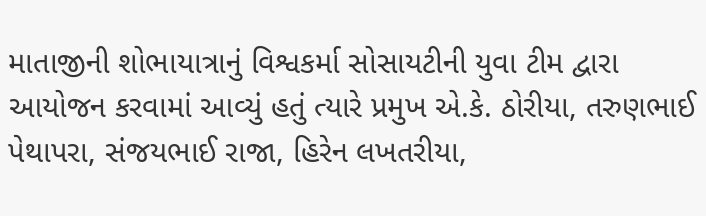માતાજીની શોભાયાત્રાનું વિશ્વકર્મા સોસાયટીની યુવા ટીમ દ્વારા આયોજન કરવામાં આવ્યું હતું ત્યારે પ્રમુખ એ.કે. ઠોરીયા, તરુણભાઈ પેથાપરા, સંજયભાઈ રાજા, હિરેન લખતરીયા,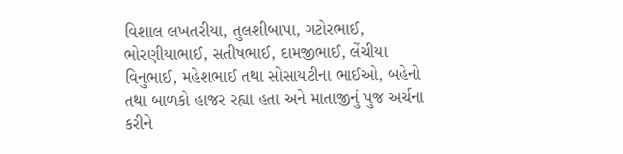વિશાલ લખતરીયા, તુલશીબાપા, ગટોરભાઈ, ભોરણીયાભાઈ, સતીષભાઈ, દામજીભાઈ, લેંચીયા વિનુભાઈ, મહેશભાઈ તથા સોસાયટીના ભાઈઓ, બહેનો તથા બાળકો હાજર રહ્યા હતા અને માતાજીનું પુજ અર્ચના કરીને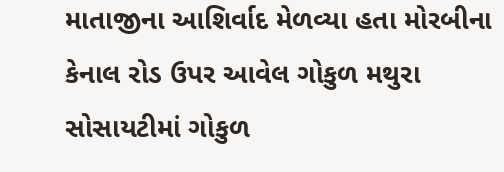માતાજીના આશિર્વાદ મેળવ્યા હતા મોરબીના કેનાલ રોડ ઉપર આવેલ ગોકુળ મથુરા સોસાયટીમાં ગોકુળ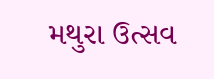મથુરા ઉત્સવ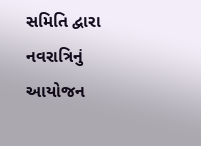સમિતિ દ્વારા નવરાત્રિનું આયોજન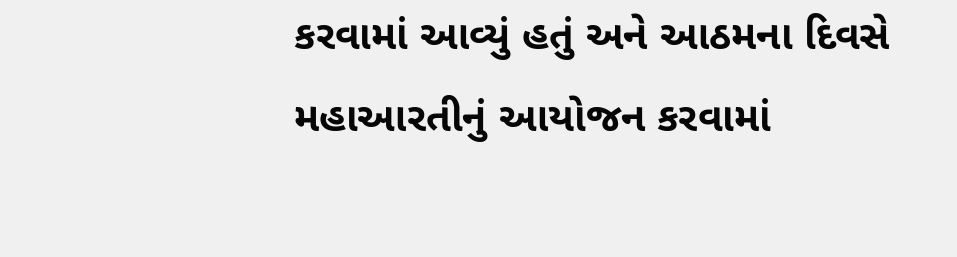કરવામાં આવ્યું હતું અને આઠમના દિવસે મહાઆરતીનું આયોજન કરવામાં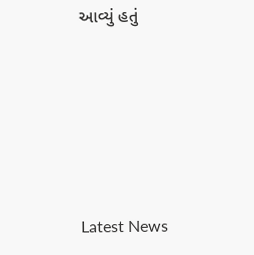આવ્યું હતું






Latest News